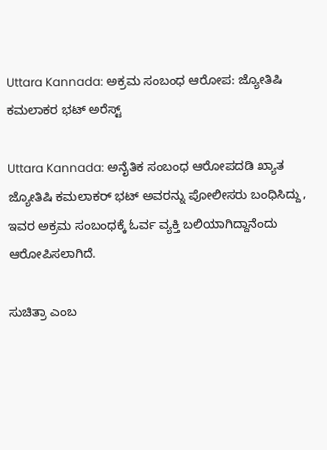Uttara Kannada: ಅಕ್ರಮ ಸಂಬಂಧ ಆರೋಪ: ಜ್ಯೋತಿಷಿ ಕಮಲಾಕರ ಭಟ್ ಅರೆಸ್ಟ್

Uttara Kannada: ಅನೈತಿಕ ಸಂಬಂಧ ಆರೋಪದಡಿ ಖ್ಯಾತ ಜ್ಯೋತಿಷಿ ಕಮಲಾಕರ್ ಭಟ್ ಅವರನ್ನು ಪೋಲೀಸರು ಬಂಧಿಸಿದ್ದು, ಇವರ ಅಕ್ರಮ ಸಂಬಂಧಕ್ಕೆ ಓರ್ವ ವ್ಯಕ್ತಿ ಬಲಿಯಾಗಿದ್ದಾನೆಂದು ಆರೋಪಿಸಲಾಗಿದೆ.

ಸುಚಿತ್ರಾ ಎಂಬ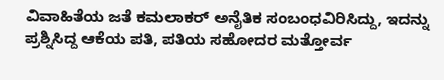ವಿವಾಹಿತೆಯ ಜತೆ ಕಮಲಾಕರ್ ಅನೈತಿಕ ಸಂಬಂಧವಿರಿಸಿದ್ದು, ಇದನ್ನು ಪ್ರಶ್ನಿಸಿದ್ದ ಆಕೆಯ ಪತಿ, ಪತಿಯ ಸಹೋದರ ಮತ್ತೋರ್ವ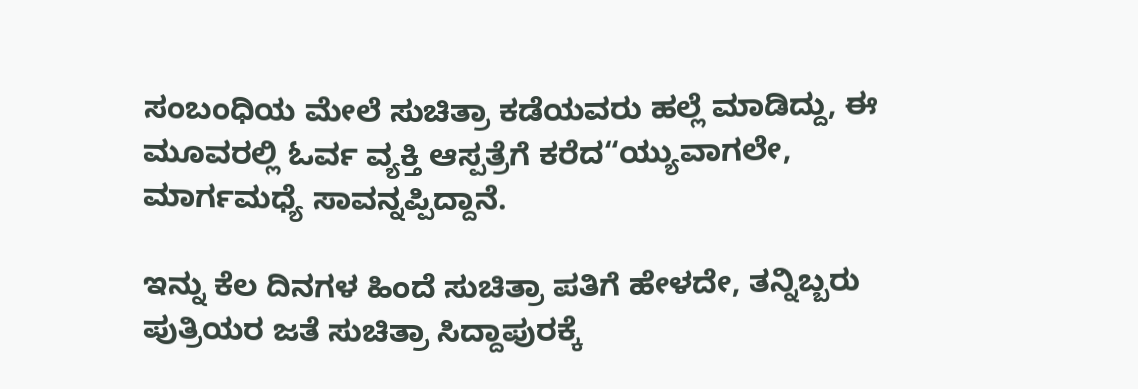ಸಂಬಂಧಿಯ ಮೇಲೆ ಸುಚಿತ್ರಾ ಕಡೆಯವರು ಹಲ್ಲೆ ಮಾಡಿದ್ದು, ಈ ಮೂವರಲ್ಲಿ ಓರ್ವ ವ್ಯಕ್ತಿ ಆಸ್ಪತ್ರೆಗೆ ಕರೆದ“ಯ್ಯುವಾಗಲೇ, ಮಾರ್ಗಮಧ್ಯೆ ಸಾವನ್ನಪ್ಪಿದ್ದಾನೆ.

ಇನ್ನು ಕೆಲ ದಿನಗಳ ಹಿಂದೆ ಸುಚಿತ್ರಾ ಪತಿಗೆ ಹೇಳದೇ, ತನ್ನಿಬ್ಬರು ಪುತ್ರಿಯರ ಜತೆ ಸುಚಿತ್ರಾ ಸಿದ್ದಾಪುರಕ್ಕೆ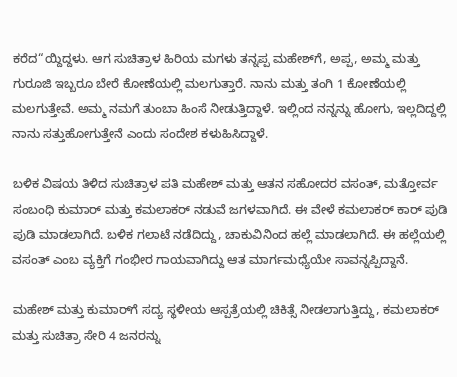ಕರೆದ“ಯ್ದಿದ್ದಳು. ಆಗ ಸುಚಿತ್ರಾಳ ಹಿರಿಯ ಮಗಳು ತನ್ನಪ್ಪ ಮಹೇಶ್‌ಗೆ, ಅಪ್ಪ, ಅಮ್ಮ ಮತ್ತು ಗುರೂಜಿ ಇಬ್ಬರೂ ಬೇರೆ ಕೋಣೆಯಲ್ಲಿ ಮಲಗುತ್ತಾರೆ. ನಾನು ಮತ್ತು ತಂಗಿ 1 ಕೋಣೆಯಲ್ಲಿ ಮಲಗುತ್ತೇವೆ. ಅಮ್ಮ ನಮಗೆ ತುಂಬಾ ಹಿಂಸೆ ನೀಡುತ್ತಿದ್ದಾಳೆ. ಇಲ್ಲಿಂದ ನನ್ನನ್ನು ಹೋಗು, ಇಲ್ಲದಿದ್ದಲ್ಲಿ ನಾನು ಸತ್ತುಹೋಗುತ್ತೇನೆ ಎಂದು ಸಂದೇಶ ಕಳುಹಿಸಿದ್ದಾಳೆ.

ಬಳಿಕ ವಿಷಯ ತಿಳಿದ ಸುಚಿತ್ರಾಳ ಪತಿ ಮಹೇಶ್ ಮತ್ತು ಆತನ ಸಹೋದರ ವಸಂತ್, ಮತ್ತೋರ್ವ ಸಂಬಂಧಿ ಕುಮಾರ್ ಮತ್ತು ಕಮಲಾಕರ್ ನಡುವೆ ಜಗಳವಾಗಿದೆ. ಈ ವೇಳೆ ಕಮಲಾಕರ್ ಕಾರ್ ಪುಡಿ ಪುಡಿ ಮಾಡಲಾಗಿದೆ. ಬಳಿಕ ಗಲಾಟೆ ನಡೆದಿದ್ದು, ಚಾಕುವಿನಿಂದ ಹಲ್ಲೆ ಮಾಡಲಾಗಿದೆ. ಈ ಹಲ್ಲೆಯಲ್ಲಿ ವಸಂತ್ ಎಂಬ ವ್ಯಕ್ತಿಗೆ ಗಂಭೀರ ಗಾಯವಾಗಿದ್ದು ಆತ ಮಾರ್ಗಮಧ್ಯೆಯೇ ಸಾವನ್ನಪ್ಪಿದ್ದಾನೆ.

ಮಹೇಶ್ ಮತ್ತು ಕುಮಾರ್‌ಗೆ ಸದ್ಯ ಸ್ಥಳೀಯ ಆಸ್ಪತ್ರೆಯಲ್ಲಿ ಚಿಕಿತ್ಸೆ ನೀಡಲಾಗುತ್ತಿದ್ದು, ಕಮಲಾಕರ್ ಮತ್ತು ಸುಚಿತ್ರಾ ಸೇರಿ 4 ಜನರನ್ನು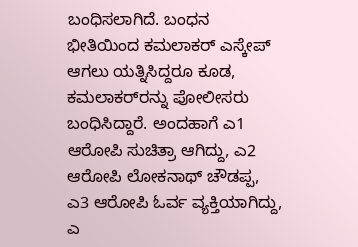ಬಂಧಿಸಲಾಗಿದೆ. ಬಂಧನ ಭೀತಿಯಿಂದ ಕಮಲಾಕರ್ ಎಸ್ಕೇಪ್ ಆಗಲು ಯತ್ನಿಸಿದ್ದರೂ ಕೂಡ, ಕಮಲಾಕರ್‌ರನ್ನು ಪೋಲೀಸರು ಬಂಧಿಸಿದ್ದಾರೆ. ಅಂದಹಾಗೆ ಎ1 ಆರೋಪಿ ಸುಚಿತ್ರಾ ಆಗಿದ್ದು, ಎ2 ಆರೋಪಿ ಲೋಕನಾಥ್ ಚೌಡಪ್ಪ, ಎ3 ಆರೋಪಿ ಓರ್ವ ವ್ಯಕ್ತಿಯಾಗಿದ್ದು, ಎ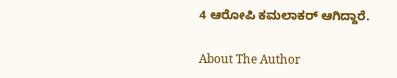4 ಆರೋಪಿ ಕಮಲಾಕರ್ ಆಗಿದ್ದಾರೆ.

About The Author